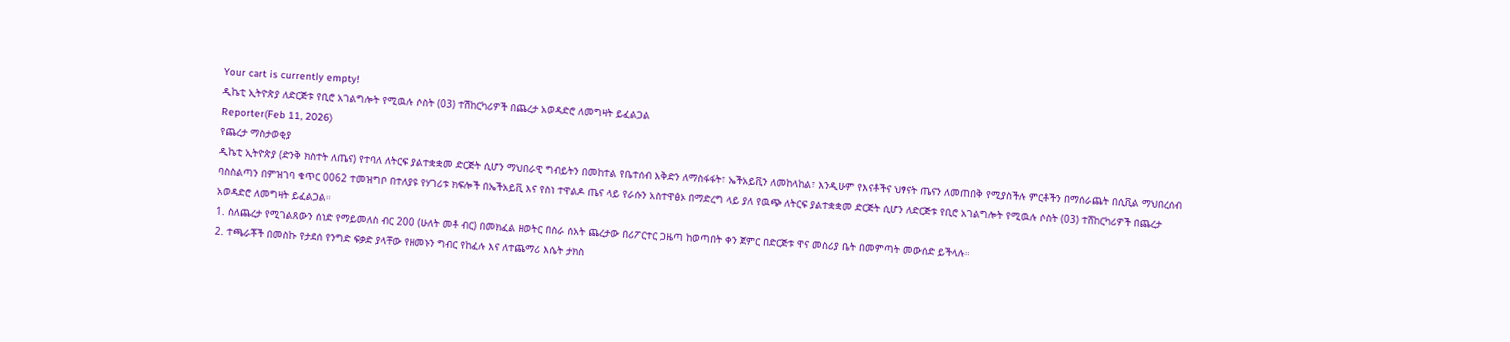Your cart is currently empty!
ዲኬቲ ኢትዮጵያ ለድርጅቱ የቢሮ አገልግሎት የሚዉሉ ሶስት (03) ተሽከርካሪዎች በጨረታ አወዳድሮ ለመግዛት ይፈልጋል
Reporter(Feb 11, 2026)
የጨረታ ማስታወቂያ
ዲኬቲ ኢትዮጵያ (ድንቅ ክስተት ለጤና) የተባለ ለትርፍ ያልተቋቋመ ድርጅት ሲሆን ማህበራዊ ግብይትን በመከተል የቤተሰብ እቅድን ለማስፋፋት፣ ኤችአይቪን ለመከላከል፣ እንዲሁም የእናቶችና ህፃናት ጤናን ለመጠበቅ የሚያስችሉ ምርቶችን በማሰራጨት በሲቪል ማህበረሰብ ባስስልጣን በምዝገባ ቁጥር 0062 ተመዝግቦ በተለያዩ የሃገሪቱ ክፍሎች በኤችአይቪ እና የስነ ተዋልዶ ጤና ላይ የራሱን አስተዋፅኦ በማድረግ ላይ ያለ የዉጭ ለትርፍ ያልተቋቋመ ድርጅት ሲሆን ለድርጅቱ የቢሮ አገልግሎት የሚዉሉ ሶስት (03) ተሸከርካሪዎች በጨረታ አወዳድሮ ለመግዛት ይፈልጋል።
1. ስለጨረታ የሚገልጸውን ሰነድ የማይመለስ ብር 200 (ሁለት መቶ ብር) በመክፈል ዘወትር በስራ ሰአት ጨረታው በሪፖርተር ጋዜጣ ከወጣበት ቀን ጀምር በድርጅቱ ዋና መስሪያ ቤት በመምጣት መውሰድ ይችላሉ።
2. ተጫራቾች በመስኩ የታደሰ የንግድ ፍቃድ ያላቸው የዘመኑን ግብር የከፈሉ እና ለተጨማሪ እሴት ታክስ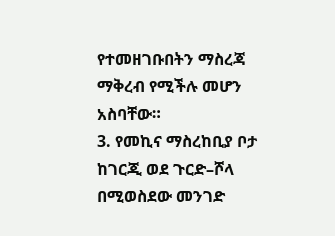የተመዘገቡበትን ማስረጃ ማቅረብ የሚችሉ መሆን አስባቸው።
3. የመኪና ማስረከቢያ ቦታ ከገርጂ ወደ ጉርድ–ሾላ በሚወስደው መንገድ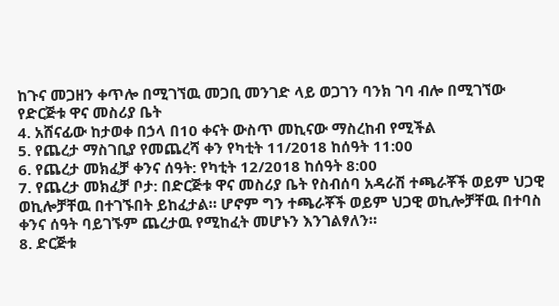ከጉና መጋዘን ቀጥሎ በሚገኘዉ መጋቢ መንገድ ላይ ወጋገን ባንክ ገባ ብሎ በሚገኘው የድርጅቱ ዋና መስሪያ ቤት
4. አሸናፊው ከታወቀ በኃላ በ10 ቀናት ውስጥ መኪናው ማስረከብ የሚችል
5. የጨረታ ማስገቢያ የመጨረሻ ቀን የካቲት 11/2018 ከሰዓት 11:00
6. የጨረታ መክፈቻ ቀንና ሰዓት: የካቲት 12/2018 ከሰዓት 8:00
7. የጨረታ መክፈቻ ቦታ: በድርጅቱ ዋና መስሪያ ቤት የስብሰባ አዳራሽ ተጫራቾች ወይም ህጋዊ ወኪሎቻቸዉ በተገኙበት ይከፈታል። ሆኖም ግን ተጫራቾች ወይም ህጋዊ ወኪሎቻቸዉ በተባስ ቀንና ሰዓት ባይገኙም ጨረታዉ የሚከፈት መሆኑን እንገልፃለን።
8. ድርጅቱ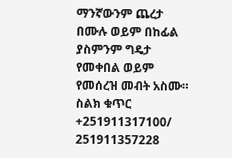ማንኛውንም ጨረታ በሙሉ ወይም በከፊል ያስምንም ግዴታ የመቀበል ወይም የመሰረዝ መብት አስሙ።
ስልክ ቁጥር +251911317100/ 251911357228